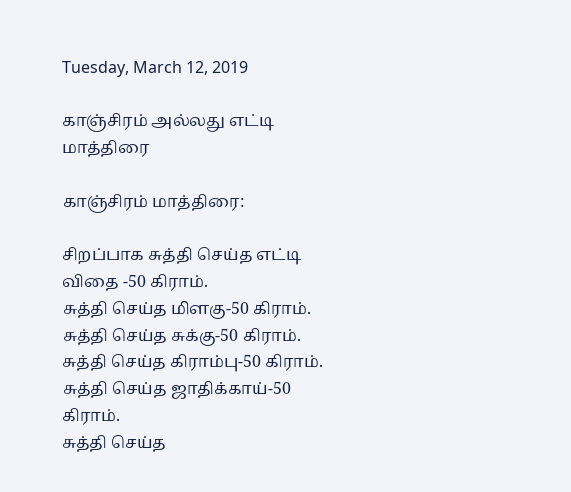Tuesday, March 12, 2019

காஞ்சிரம் அல்லது எட்டி மாத்திரை

காஞ்சிரம் மாத்திரை:

சிறப்பாக சுத்தி செய்த எட்டி விதை -50 கிராம்.
சுத்தி செய்த மிளகு-50 கிராம்.
சுத்தி செய்த சுக்கு-50 கிராம்.
சுத்தி செய்த கிராம்பு-50 கிராம்.
சுத்தி செய்த ஜாதிக்காய்-50 கிராம்.
சுத்தி செய்த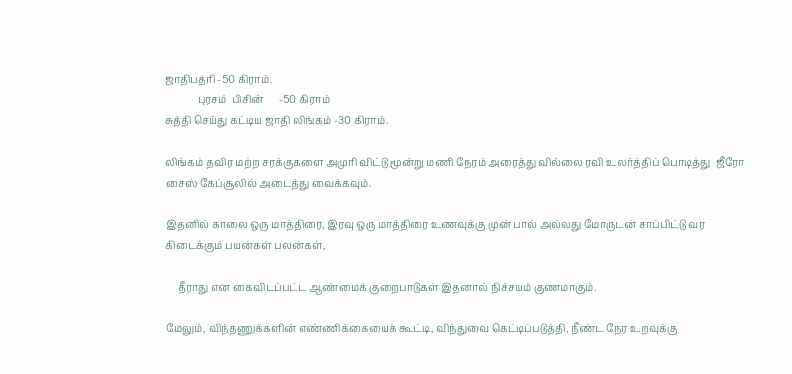ஜாதிபத்ரி -50 கிராம்.
             புரசம்  பிசின்      -50 கிராம்
சுத்தி செய்து கட்டிய ஜாதி லிங்கம் -30 கிராம்.

லிங்கம் தவிர மற்ற சரக்குகளை அமுரி விட்டு மூன்று மணி நேரம் அரைத்து வில்லை ரவி உலர்த்திப் பொடித்து  ஜீரோ சைஸ் கேப்சூலில் அடைத்து வைக்கவும்.

இதனில் காலை ஒரு மாத்திரை, இரவு ஒரு மாத்திரை உணவுக்கு முன் பால் அல்லது மோருடன் சாப்பிட்டு வர கிடைக்கும் பயன்கள் பலன்கள்,

     தீராது என கைவிடப்பட்ட ஆண்மைக் குறைபாடுகள் இதனால் நிச்சயம் குணமாகும்.

மேலும், விந்தணுக்களின் எண்ணிக்கையைக் கூட்டி, விந்துவை கெட்டிப்படுத்தி, நீண்ட நேர உறவுக்கு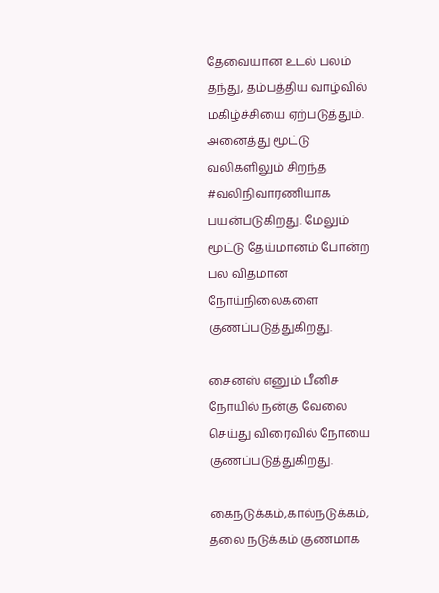தேவையான உடல் பலம் தந்து, தம்பத்திய வாழ்வில் மகிழ்ச்சியை ஏற்படுத்தும். அனைத்து மூட்டு வலிகளிலும் சிறந்த #வலிநிவாரணியாக பயன்படுகிறது. மேலும் மூட்டு தேய்மானம் போன்ற பல விதமான நோய்நிலைகளை குணப்படுத்துகிறது.

சைனஸ் எனும் பீனிச நோயில் நன்கு வேலை செய்து விரைவில் நோயை குணப்படுத்துகிறது.

கைநடுக்கம்,கால்நடுக்கம், தலை நடுக்கம் குணமாக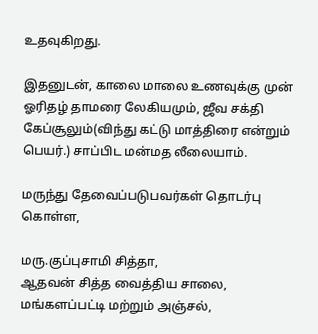உதவுகிறது.

இதனுடன், காலை மாலை உணவுக்கு முன் ஓரிதழ் தாமரை லேகியமும், ஜீவ சக்தி கேப்சூலும்(விந்து கட்டு மாத்திரை என்றும் பெயர்.) சாப்பிட மன்மத லீலையாம்.

மருந்து தேவைப்படுபவர்கள் தொடர்பு கொள்ள,

மரு.குப்புசாமி சித்தா,
ஆதவன் சித்த வைத்திய சாலை,
மங்களப்பட்டி மற்றும் அஞ்சல்,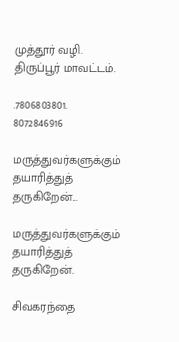முத்தூர் வழி.
திருப்பூர் மாவட்டம்.

.7806803801.  8072846916

மருத்துவர்களுக்கும் தயாரித்துத் தருகிறேன்...

மருத்துவர்களுக்கும் தயாரித்துத் தருகிறேன்.

சிவகரந்தை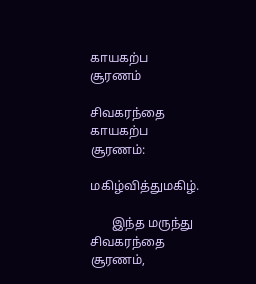காயகற்ப சூரணம்

சிவகரந்தை காயகற்ப சூரணம்:

மகிழ்வித்துமகிழ்.

       இந்த மருந்து சிவகரந்தை சூரணம்,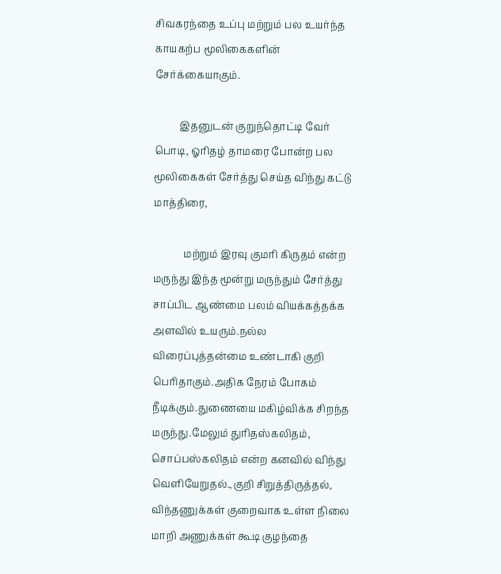சிவகரந்தை உப்பு மற்றும் பல உயர்ந்த காயகற்ப மூலிகைகளின் சேர்க்கையாகும்.

          இதனுடன் குறுந்தொட்டி வேர் பொடி, ஓரிதழ் தாமரை போன்ற பல மூலிகைகள் சேர்த்து செய்த விந்து கட்டு மாத்திரை,

            மற்றும் இரவு குமரி கிருதம் என்ற மருந்து இந்த மூன்று மருந்தும் சேர்த்து சாப்பிட ஆண்மை பலம் வியக்கத்தக்க அளவில் உயரும்.நல்ல விரைப்புத்தன்மை உண்டாகி குறி பெரிதாகும்.அதிக நேரம் போகம் நீடிக்கும்.துணையை மகிழ்விக்க சிறந்த மருந்து.மேலும் துரிதஸ்கலிதம், சொப்பஸ்கலிதம் என்ற கனவில் விந்து வெளியேறுதல்.,குறி சிறுத்திருத்தல், விந்தணுக்கள் குறைவாக உள்ள நிலை மாறி அணுக்கள் கூடி குழந்தை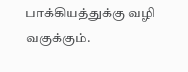பாக்கியத்துக்கு வழி வகுக்கும்.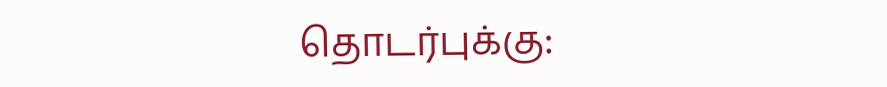தொடர்புக்கு: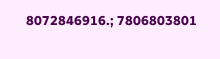8072846916.; 7806803801